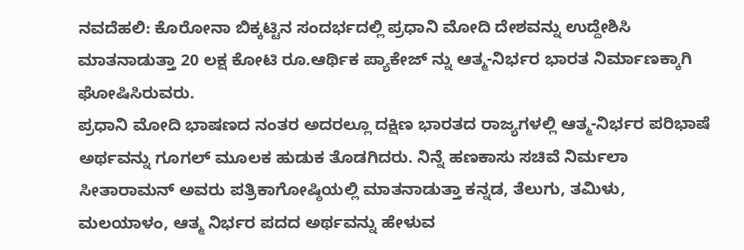ನವದೆಹಲಿ: ಕೊರೋನಾ ಬಿಕ್ಕಟ್ಟಿನ ಸಂದರ್ಭದಲ್ಲಿ ಪ್ರಧಾನಿ ಮೋದಿ ದೇಶವನ್ನು ಉದ್ದೇಶಿಸಿ ಮಾತನಾಡುತ್ತಾ 20 ಲಕ್ಷ ಕೋಟಿ ರೂ.ಆರ್ಥಿಕ ಪ್ಯಾಕೇಜ್ ನ್ನು ಆತ್ಮ-ನಿರ್ಭರ ಭಾರತ ನಿರ್ಮಾಣಕ್ಕಾಗಿ ಘೋಷಿಸಿರುವರು.
ಪ್ರಧಾನಿ ಮೋದಿ ಭಾಷಣದ ನಂತರ ಅದರಲ್ಲೂ ದಕ್ಷಿಣ ಭಾರತದ ರಾಜ್ಯಗಳಲ್ಲಿ ಆತ್ಮ-ನಿರ್ಭರ ಪರಿಭಾಷೆ ಅರ್ಥವನ್ನು ಗೂಗಲ್ ಮೂಲಕ ಹುಡುಕ ತೊಡಗಿದರು. ನಿನ್ನೆ ಹಣಕಾಸು ಸಚಿವೆ ನಿರ್ಮಲಾ ಸೀತಾರಾಮನ್ ಅವರು ಪತ್ರಿಕಾಗೋಷ್ಠಿಯಲ್ಲಿ ಮಾತನಾಡುತ್ತಾ ಕನ್ನಡ, ತೆಲುಗು, ತಮಿಳು, ಮಲಯಾಳಂ, ಆತ್ಮ ನಿರ್ಭರ ಪದದ ಅರ್ಥವನ್ನು ಹೇಳುವ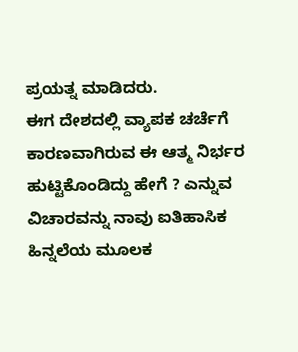ಪ್ರಯತ್ನ ಮಾಡಿದರು.
ಈಗ ದೇಶದಲ್ಲಿ ವ್ಯಾಪಕ ಚರ್ಚೆಗೆ ಕಾರಣವಾಗಿರುವ ಈ ಆತ್ಮ ನಿರ್ಭರ ಹುಟ್ಟಿಕೊಂಡಿದ್ದು ಹೇಗೆ ? ಎನ್ನುವ ವಿಚಾರವನ್ನು ನಾವು ಐತಿಹಾಸಿಕ ಹಿನ್ನಲೆಯ ಮೂಲಕ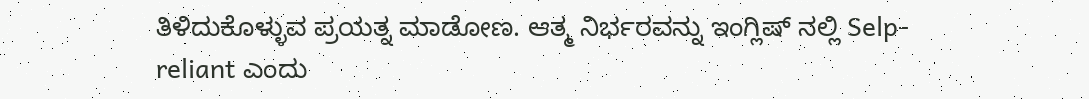ತಿಳಿದುಕೊಳ್ಳುವ ಪ್ರಯತ್ನ ಮಾಡೋಣ. ಆತ್ಮ ನಿರ್ಭರವನ್ನು ಇಂಗ್ಲಿಷ್ ನಲ್ಲಿ Selp-reliant ಎಂದು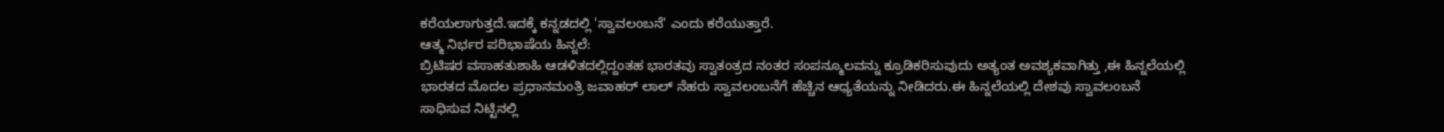ಕರೆಯಲಾಗುತ್ತದೆ.ಇದಕ್ಕೆ ಕನ್ನಡದಲ್ಲಿ 'ಸ್ವಾವಲಂಬನೆ' ಎಂದು ಕರೆಯುತ್ತಾರೆ.
ಆತ್ಮ ನಿರ್ಭರ ಪರಿಭಾಷೆಯ ಹಿನ್ನಲೆ:
ಬ್ರಿಟಿಷರ ವಸಾಹತುಶಾಹಿ ಆಡಳಿತದಲ್ಲಿದ್ದಂತಹ ಭಾರತವು ಸ್ವಾತಂತ್ರದ ನಂತರ ಸಂಪನ್ಮೂಲವನ್ನು ಕ್ರೂಡಿಕರಿಸುವುದು ಅತ್ಯಂತ ಅವಶ್ಯಕವಾಗಿತ್ತು ,ಈ ಹಿನ್ನಲೆಯಲ್ಲಿ ಭಾರತದ ಮೊದಲ ಪ್ರಧಾನಮಂತ್ರಿ ಜವಾಹರ್ ಲಾಲ್ ನೆಹರು ಸ್ವಾವಲಂಬನೆಗೆ ಹೆಚ್ಚಿನ ಆಧ್ಯತೆಯನ್ನು ನೀಡಿದರು.ಈ ಹಿನ್ನಲೆಯಲ್ಲಿ ದೇಶವು ಸ್ವಾವಲಂಬನೆ ಸಾಧಿಸುವ ನಿಟ್ಟಿನಲ್ಲಿ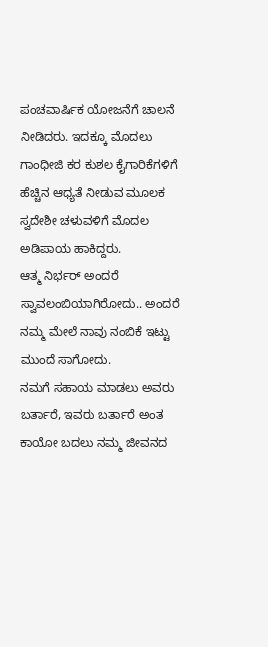ಪಂಚವಾರ್ಷಿಕ ಯೋಜನೆಗೆ ಚಾಲನೆ ನೀಡಿದರು. ಇದಕ್ಕೂ ಮೊದಲು ಗಾಂಧೀಜಿ ಕರ ಕುಶಲ ಕೈಗಾರಿಕೆಗಳಿಗೆ ಹೆಚ್ಚಿನ ಆಧ್ಯತೆ ನೀಡುವ ಮೂಲಕ ಸ್ವದೇಶೀ ಚಳುವಳಿಗೆ ಮೊದಲ ಅಡಿಪಾಯ ಹಾಕಿದ್ದರು.
ಆತ್ಮ ನಿರ್ಭರ್ ಅಂದರೆ ಸ್ವಾವಲಂಬಿಯಾಗಿರೋದು.. ಅಂದರೆ ನಮ್ಮ ಮೇಲೆ ನಾವು ನಂಬಿಕೆ ಇಟ್ಟು ಮುಂದೆ ಸಾಗೋದು.
ನಮಗೆ ಸಹಾಯ ಮಾಡಲು ಅವರು ಬರ್ತಾರೆ, ಇವರು ಬರ್ತಾರೆ ಅಂತ ಕಾಯೋ ಬದಲು ನಮ್ಮ ಜೀವನದ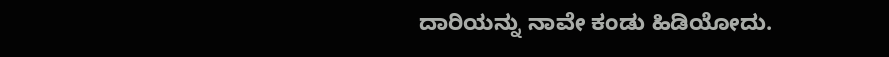ದಾರಿಯನ್ನು ನಾವೇ ಕಂಡು ಹಿಡಿಯೋದು.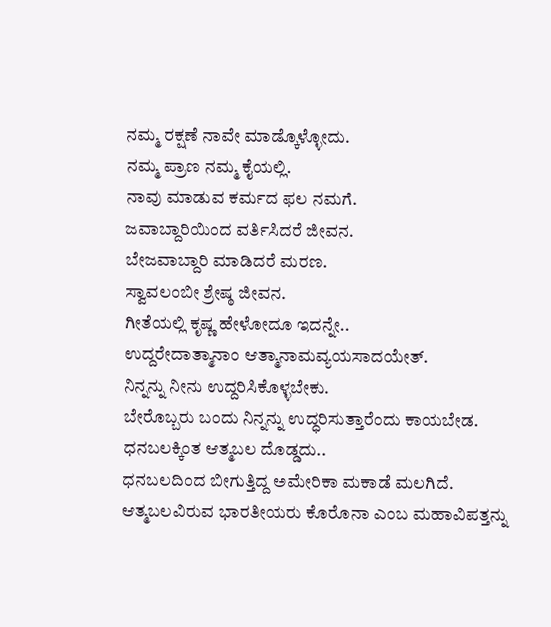ನಮ್ಮ ರಕ್ಷಣೆ ನಾವೇ ಮಾಡ್ಕೊಳ್ಳೋದು.
ನಮ್ಮ ಪ್ರಾಣ ನಮ್ಮ ಕೈಯಲ್ಲಿ.
ನಾವು ಮಾಡುವ ಕರ್ಮದ ಫಲ ನಮಗೆ.
ಜವಾಬ್ದಾರಿಯಿಂದ ವರ್ತಿಸಿದರೆ ಜೀವನ.
ಬೇಜವಾಬ್ದಾರಿ ಮಾಡಿದರೆ ಮರಣ.
ಸ್ವಾವಲಂಬೀ ಶ್ರೇಷ್ಠ ಜೀವನ.
ಗೀತೆಯಲ್ಲಿ ಕೃಷ್ಣ ಹೇಳೋದೂ ಇದನ್ನೇ..
ಉದ್ದರೇದಾತ್ಮಾನಾಂ ಆತ್ಮಾನಾಮವ್ಯಯಸಾದಯೇತ್.
ನಿನ್ನನ್ನು ನೀನು ಉದ್ದರಿಸಿಕೊಳ್ಳಬೇಕು.
ಬೇರೊಬ್ಬರು ಬಂದು ನಿನ್ನನ್ನು ಉದ್ಧರಿಸುತ್ತಾರೆಂದು ಕಾಯಬೇಡ.
ಧನಬಲಕ್ಕಿಂತ ಆತ್ಮಬಲ ದೊಡ್ಡದು..
ಧನಬಲದಿಂದ ಬೀಗುತ್ತಿದ್ದ ಅಮೇರಿಕಾ ಮಕಾಡೆ ಮಲಗಿದೆ.
ಆತ್ಮಬಲವಿರುವ ಭಾರತೀಯರು ಕೊರೊನಾ ಎಂಬ ಮಹಾವಿಪತ್ತನ್ನು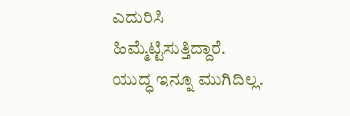ಎದುರಿಸಿ ಹಿಮ್ಮೆಟ್ಟಿಸುತ್ತಿದ್ದಾರೆ.
ಯುದ್ಧ ಇನ್ನೂ ಮುಗಿದಿಲ್ಲ.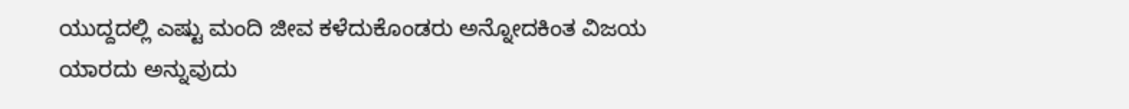ಯುದ್ದದಲ್ಲಿ ಎಷ್ಟು ಮಂದಿ ಜೀವ ಕಳೆದುಕೊಂಡರು ಅನ್ನೋದಕಿಂತ ವಿಜಯ ಯಾರದು ಅನ್ನುವುದು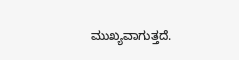ಮುಖ್ಯವಾಗುತ್ತದೆ.